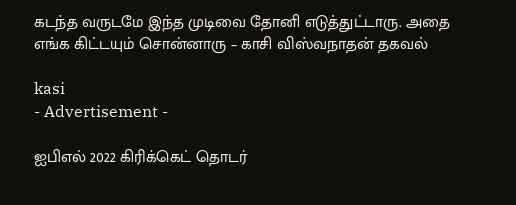கடந்த வருடமே இந்த முடிவை தோனி எடுத்துட்டாரு. அதை எங்க கிட்டயும் சொன்னாரு – காசி விஸ்வநாதன் தகவல்

kasi
- Advertisement -

ஐபிஎல் 2022 கிரிக்கெட் தொடர்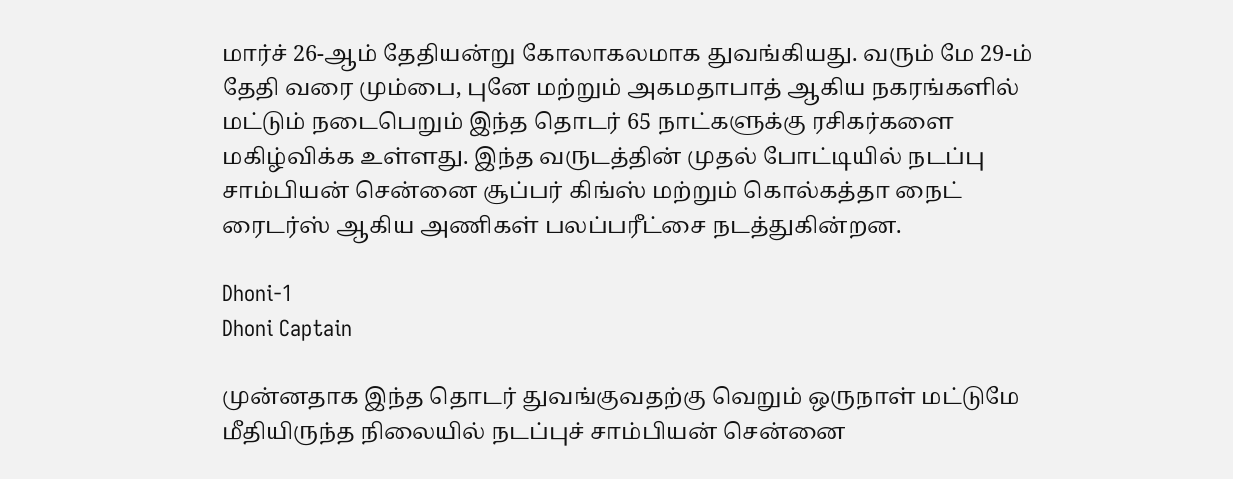மார்ச் 26-ஆம் தேதியன்று கோலாகலமாக துவங்கியது. வரும் மே 29-ம் தேதி வரை மும்பை, புனே மற்றும் அகமதாபாத் ஆகிய நகரங்களில் மட்டும் நடைபெறும் இந்த தொடர் 65 நாட்களுக்கு ரசிகர்களை மகிழ்விக்க உள்ளது. இந்த வருடத்தின் முதல் போட்டியில் நடப்பு சாம்பியன் சென்னை சூப்பர் கிங்ஸ் மற்றும் கொல்கத்தா நைட் ரைடர்ஸ் ஆகிய அணிகள் பலப்பரீட்சை நடத்துகின்றன.

Dhoni-1
Dhoni Captain

முன்னதாக இந்த தொடர் துவங்குவதற்கு வெறும் ஒருநாள் மட்டுமே மீதியிருந்த நிலையில் நடப்புச் சாம்பியன் சென்னை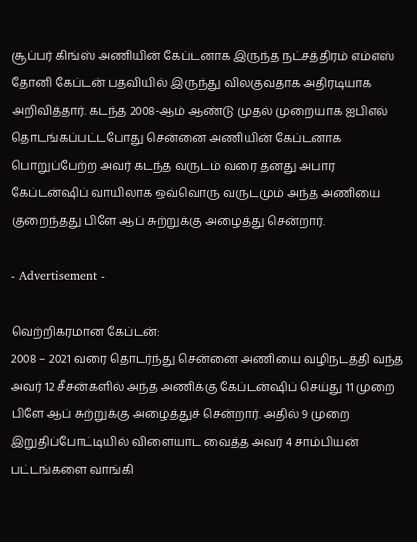சூப்பர் கிங்ஸ் அணியின் கேப்டனாக இருந்த நட்சத்திரம் எம்எஸ் தோனி கேப்டன் பதவியில் இருந்து விலகுவதாக அதிரடியாக அறிவித்தார். கடந்த 2008-ஆம் ஆண்டு முதல் முறையாக ஐபிஎல் தொடங்கப்பட்டபோது சென்னை அணியின் கேப்டனாக பொறுப்பேற்ற அவர் கடந்த வருடம் வரை தனது அபார கேப்டன்ஷிப் வாயிலாக ஒவ்வொரு வருடமும் அந்த அணியை குறைந்தது பிளே ஆப் சுற்றுக்கு அழைத்து சென்றார்.

- Advertisement -

வெற்றிகரமான கேப்டன்:
2008 – 2021 வரை தொடர்ந்து சென்னை அணியை வழிநடத்தி வந்த அவர் 12 சீசன்களில் அந்த அணிக்கு கேப்டன்ஷிப் செய்து 11 முறை பிளே ஆப் சுற்றுக்கு அழைத்துச் சென்றார். அதில் 9 முறை இறுதிப்போட்டியில் விளையாட வைத்த அவர் 4 சாம்பியன் பட்டங்களை வாங்கி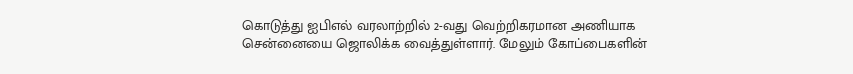கொடுத்து ஐபிஎல் வரலாற்றில் 2-வது வெற்றிகரமான அணியாக சென்னையை ஜொலிக்க வைத்துள்ளார். மேலும் கோப்பைகளின்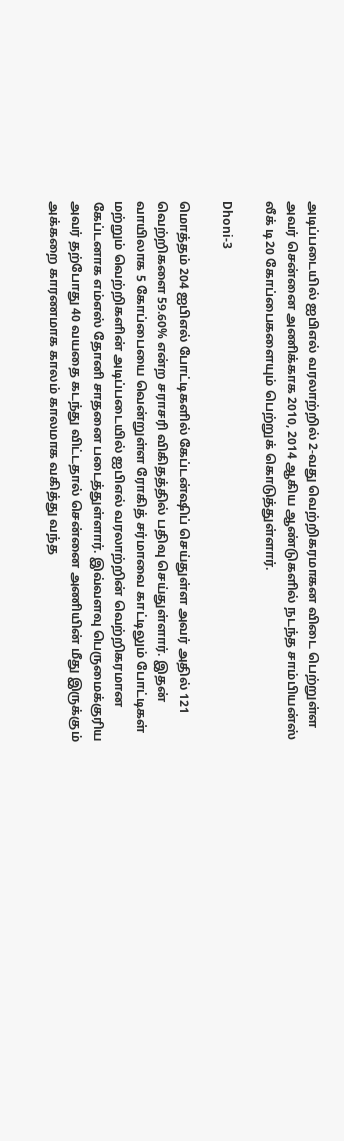அடிப்படையில் ஐபிஎல் வரலாற்றில் 2-வது வெற்றிகரமாகன விடை பெற்றுள்ள அவர் சென்னை அணிக்காக 2010, 2014 ஆகிய ஆண்டுகளில் நடந்த சாம்பியன்ஸ் லீக் டி20 கோப்பைகளையும் பெற்றுக் கொடுத்துள்ளார்.

Dhoni-3

மொத்தம் 204 ஐபிஎல் போட்டிகளில் கேப்டன்ஷிப் செய்துள்ள அவர் அதில் 121 வெற்றிகளை 59.60% என்ற சராசரி விகிதத்தில் பதிவு செய்துள்ளார். இதன் வாயிலாக 5 கோப்பையை வென்றுள்ள ரோகித் சர்மாவை காட்டிலும் போட்டிகள் மற்றும் வெற்றிகளின் அடிப்படையில் ஐபிஎல் வரலாற்றின் வெற்றிகரமான கேப்டனாக எம்எஸ் தோனி சாதனை படைத்துள்ளார். இவ்வளவு பெருமைக்குரிய அவர் தற்போது 40 வயதை கடந்து விட்டதால் சென்னை அணியின் மீது இருக்கும் அக்கறை காரணமாக காலம் காலமாக வகித்து வந்த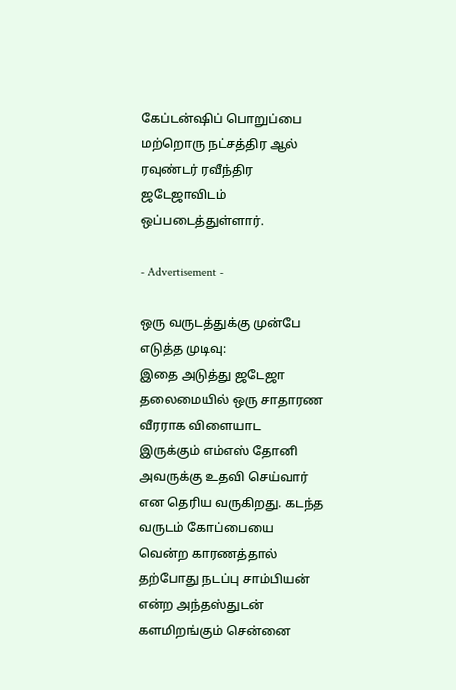கேப்டன்ஷிப் பொறுப்பை மற்றொரு நட்சத்திர ஆல் ரவுண்டர் ரவீந்திர ஜடேஜாவிடம் ஒப்படைத்துள்ளார்.

- Advertisement -

ஒரு வருடத்துக்கு முன்பே எடுத்த முடிவு:
இதை அடுத்து ஜடேஜா தலைமையில் ஒரு சாதாரண வீரராக விளையாட இருக்கும் எம்எஸ் தோனி அவருக்கு உதவி செய்வார் என தெரிய வருகிறது. கடந்த வருடம் கோப்பையை வென்ற காரணத்தால் தற்போது நடப்பு சாம்பியன் என்ற அந்தஸ்துடன் களமிறங்கும் சென்னை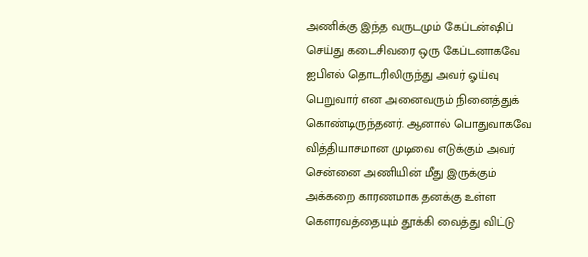அணிக்கு இந்த வருடமும் கேப்டன்ஷிப் செய்து கடைசிவரை ஒரு கேப்டனாகவே ஐபிஎல் தொடரிலிருந்து அவர் ஓய்வு பெறுவார் என அனைவரும் நினைத்துக் கொண்டிருந்தனர். ஆனால் பொதுவாகவே வித்தியாசமான முடிவை எடுக்கும் அவர் சென்னை அணியின் மீது இருக்கும் அக்கறை காரணமாக தனக்கு உள்ள கௌரவத்தையும் தூக்கி வைத்து விட்டு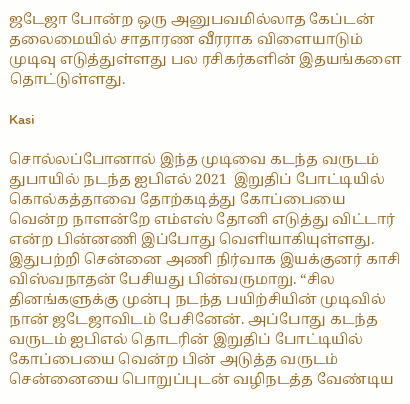ஜடேஜா போன்ற ஒரு அனுபவமில்லாத கேப்டன் தலைமையில் சாதாரண வீரராக விளையாடும் முடிவு எடுத்துள்ளது பல ரசிகர்களின் இதயங்களை தொட்டுள்ளது.

Kasi

சொல்லப்போனால் இந்த முடிவை கடந்த வருடம் துபாயில் நடந்த ஐபிஎல் 2021  இறுதிப் போட்டியில் கொல்கத்தாவை தோற்கடித்து கோப்பையை வென்ற நாளன்றே எம்எஸ் தோனி எடுத்து விட்டார் என்ற பின்னணி இப்போது வெளியாகியுள்ளது. இதுபற்றி சென்னை அணி நிர்வாக இயக்குனர் காசி விஸ்வநாதன் பேசியது பின்வருமாறு. “சில தினங்களுக்கு முன்பு நடந்த பயிற்சியின் முடிவில் நான் ஜடேஜாவிடம் பேசினேன். அப்போது கடந்த வருடம் ஐபிஎல் தொடரின் இறுதிப் போட்டியில் கோப்பையை வென்ற பின் அடுத்த வருடம் சென்னையை பொறுப்புடன் வழிநடத்த வேண்டிய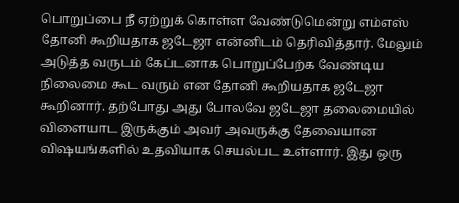பொறுப்பை நீ ஏற்றுக் கொள்ள வேண்டுமென்று எம்எஸ் தோனி கூறியதாக ஜடேஜா என்னிடம் தெரிவித்தார். மேலும் அடுத்த வருடம் கேப்டனாக பொறுப்பேற்க வேண்டிய நிலைமை கூட வரும் என தோனி கூறியதாக ஜடேஜா கூறினார். தற்போது அது போலவே ஜடேஜா தலைமையில் விளையாட இருக்கும் அவர் அவருக்கு தேவையான விஷயங்களில் உதவியாக செயல்பட உள்ளார். இது ஒரு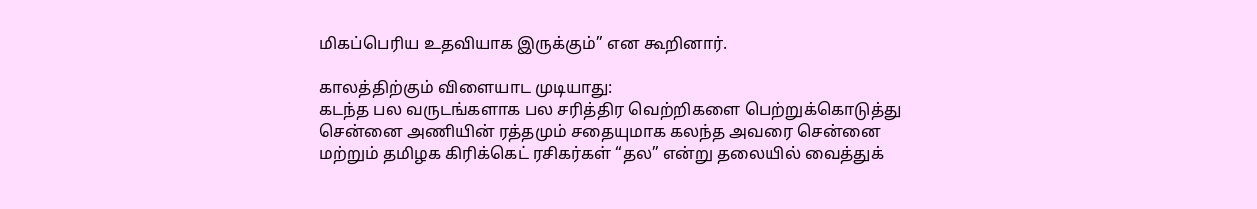மிகப்பெரிய உதவியாக இருக்கும்” என கூறினார்.

காலத்திற்கும் விளையாட முடியாது:
கடந்த பல வருடங்களாக பல சரித்திர வெற்றிகளை பெற்றுக்கொடுத்து சென்னை அணியின் ரத்தமும் சதையுமாக கலந்த அவரை சென்னை மற்றும் தமிழக கிரிக்கெட் ரசிகர்கள் “தல” என்று தலையில் வைத்துக்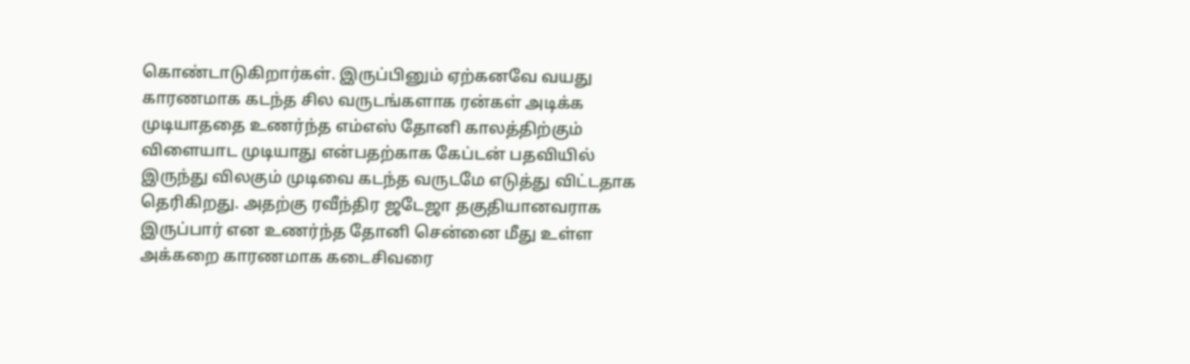கொண்டாடுகிறார்கள். இருப்பினும் ஏற்கனவே வயது காரணமாக கடந்த சில வருடங்களாக ரன்கள் அடிக்க முடியாததை உணர்ந்த எம்எஸ் தோனி காலத்திற்கும் விளையாட முடியாது என்பதற்காக கேப்டன் பதவியில் இருந்து விலகும் முடிவை கடந்த வருடமே எடுத்து விட்டதாக தெரிகிறது. அதற்கு ரவீந்திர ஜடேஜா தகுதியானவராக இருப்பார் என உணர்ந்த தோனி சென்னை மீது உள்ள அக்கறை காரணமாக கடைசிவரை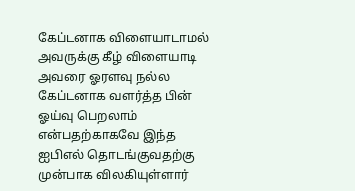கேப்டனாக விளையாடாமல் அவருக்கு கீழ் விளையாடி அவரை ஓரளவு நல்ல கேப்டனாக வளர்த்த பின் ஓய்வு பெறலாம் என்பதற்காகவே இந்த ஐபிஎல் தொடங்குவதற்கு முன்பாக விலகியுள்ளார்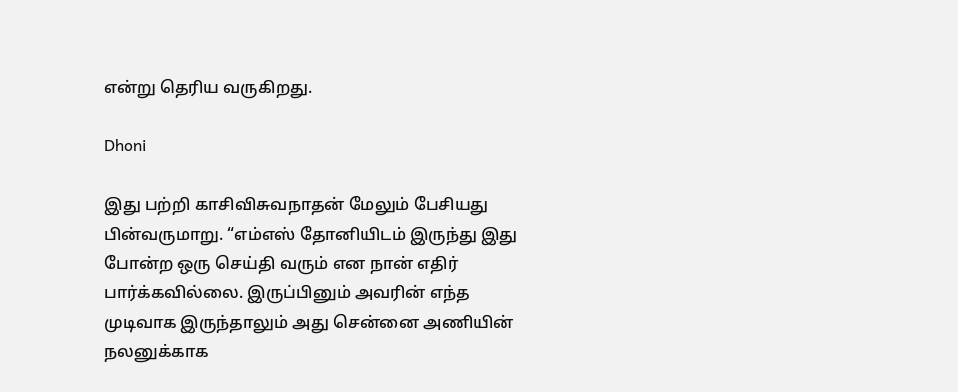என்று தெரிய வருகிறது.

Dhoni

இது பற்றி காசிவிசுவநாதன் மேலும் பேசியது பின்வருமாறு. “எம்எஸ் தோனியிடம் இருந்து இது போன்ற ஒரு செய்தி வரும் என நான் எதிர் பார்க்கவில்லை. இருப்பினும் அவரின் எந்த முடிவாக இருந்தாலும் அது சென்னை அணியின் நலனுக்காக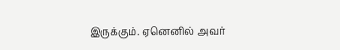இருக்கும். ஏனெனில் அவர்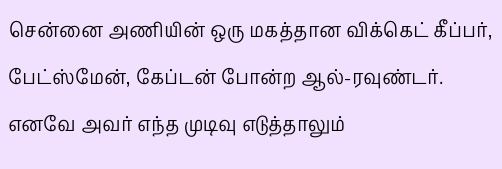சென்னை அணியின் ஒரு மகத்தான விக்கெட் கீப்பர், பேட்ஸ்மேன், கேப்டன் போன்ற ஆல்-ரவுண்டர். எனவே அவர் எந்த முடிவு எடுத்தாலும்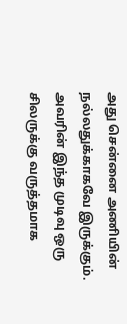அது சென்னை அணியின் நல்லதுக்காகவே இருக்கும். அவரின் இந்த முடிவு ஒரு சிலருக்கு வருத்தமாக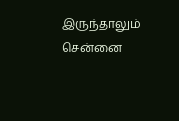இருந்தாலும் சென்னை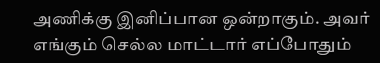அணிக்கு இனிப்பான ஒன்றாகும். அவர் எங்கும் செல்ல மாட்டார் எப்போதும்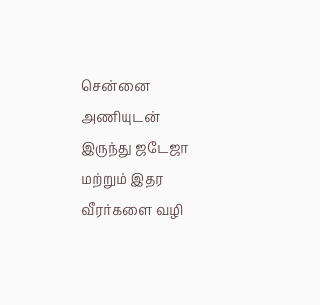சென்னை அணியுடன் இருந்து ஜடேஜா மற்றும் இதர வீரர்களை வழி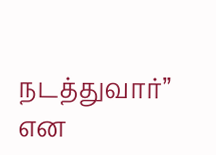நடத்துவார்” என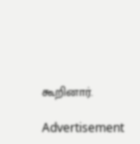கூறினார்.

Advertisement